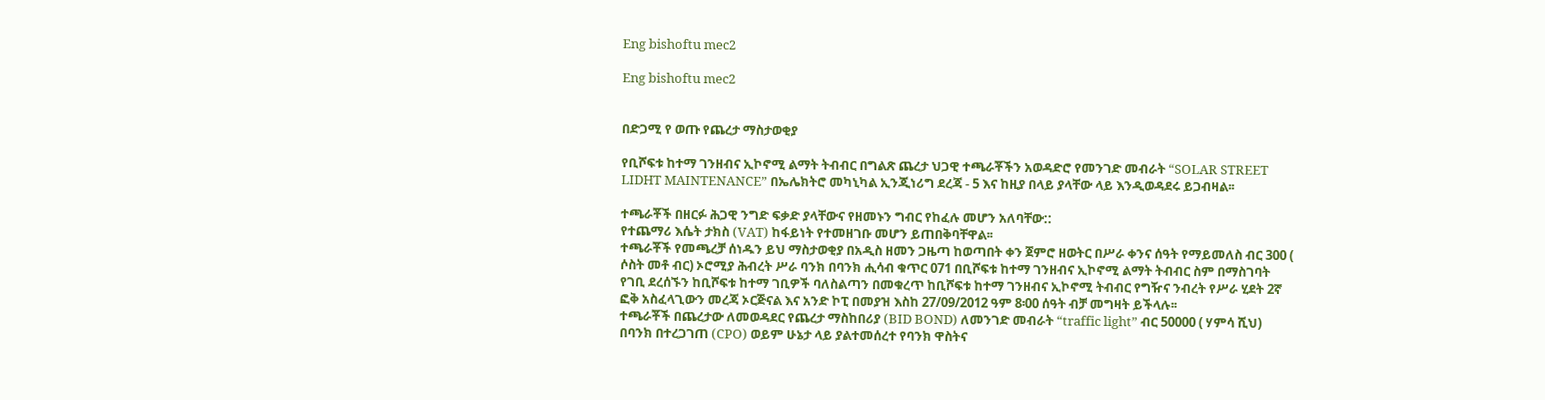Eng bishoftu mec2

Eng bishoftu mec2


በድጋሚ የ ወጡ የጨረታ ማስታወቂያ

የቢሾፍቱ ከተማ ገንዘብና ኢኮኖሚ ልማት ትብብር በግልጽ ጨረታ ህጋዊ ተጫራቾችን አወዳድሮ የመንገድ መብራት “SOLAR STREET LIDHT MAINTENANCE” በኤሌክትሮ መካኒካል ኢንጂነሪግ ደረጃ - 5 እና ከዚያ በላይ ያላቸው ላይ እንዲወዳደሩ ይጋብዛል፡፡

ተጫራቾች በዘርፉ ሕጋዊ ንግድ ፍቃድ ያላቸውና የዘመኑን ግብር የከፈሉ መሆን አለባቸው::
የተጨማሪ እሴት ታክስ (VAT) ከፋይነት የተመዘገቡ መሆን ይጠበቅባቸዋል፡፡
ተጫራቾች የመጫረቻ ሰነዱን ይህ ማስታወቂያ በአዲስ ዘመን ጋዜጣ ከወጣበት ቀን ጀምሮ ዘወትር በሥራ ቀንና ሰዓት የማይመለስ ብር 300 ( ሶስት መቶ ብር) ኦሮሚያ ሕብረት ሥራ ባንክ በባንክ ሒሳብ ቁጥር 071 በቢሾፍቱ ከተማ ገንዘብና ኢኮኖሚ ልማት ትብብር ስም በማስገባት የገቢ ደረሰኙን ከቢሾፍቱ ከተማ ገቢዎች ባለስልጣን በመቁረጥ ከቢሾፍቱ ከተማ ገንዘብና ኢኮኖሚ ትብብር የግዥና ንብረት የሥራ ሂደት 2ኛ ፎቅ አስፈላጊውን መረጃ ኦርጅናል እና አንድ ኮፒ በመያዝ እስከ 27/09/2012 ዓም 8፡00 ሰዓት ብቻ መግዛት ይችላሉ፡፡
ተጫራቾች በጨረታው ለመወዳደር የጨረታ ማስከበሪያ (BID BOND) ለመንገድ መብራት “traffic light” ብር 50000 ( ሃምሳ ሺህ) በባንክ በተረጋገጠ (CPO) ወይም ሁኔታ ላይ ያልተመሰረተ የባንክ ዋስትና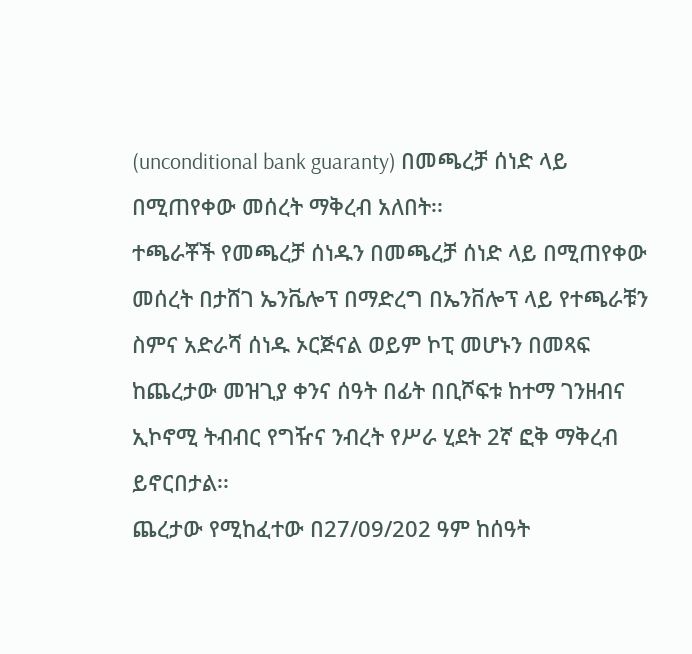(unconditional bank guaranty) በመጫረቻ ሰነድ ላይ በሚጠየቀው መሰረት ማቅረብ አለበት፡፡
ተጫራቾች የመጫረቻ ሰነዱን በመጫረቻ ሰነድ ላይ በሚጠየቀው መሰረት በታሸገ ኤንቬሎፕ በማድረግ በኤንቨሎፕ ላይ የተጫራቹን ስምና አድራሻ ሰነዱ ኦርጅናል ወይም ኮፒ መሆኑን በመጻፍ ከጨረታው መዝጊያ ቀንና ሰዓት በፊት በቢሾፍቱ ከተማ ገንዘብና ኢኮኖሚ ትብብር የግዥና ንብረት የሥራ ሂደት 2ኛ ፎቅ ማቅረብ ይኖርበታል፡፡
ጨረታው የሚከፈተው በ27/09/202 ዓም ከሰዓት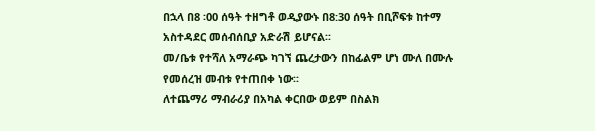በኋላ በ8 ፡00 ሰዓት ተዘግቶ ወዲያውኑ በ8:30 ሰዓት በቢሾፍቱ ከተማ አስተዳደር መሰብሰቢያ አድራሽ ይሆናል፡፡
መ/ቤቱ የተሻለ አማራጭ ካገኘ ጨረታውን በከፊልም ሆነ ሙለ በሙሉ የመሰረዝ መብቱ የተጠበቀ ነው፡፡
ለተጨማሪ ማብራሪያ በአካል ቀርበው ወይም በስልክ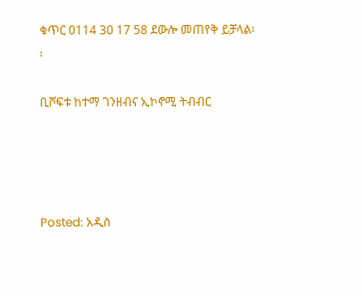ቁጥር 0114 30 17 58 ደውሎ መጠየቅ ይቻላል፡፡

ቢሾፍቱ ከተማ ገንዘብና ኢኮኖሚ ትብብር




Posted: አዲስ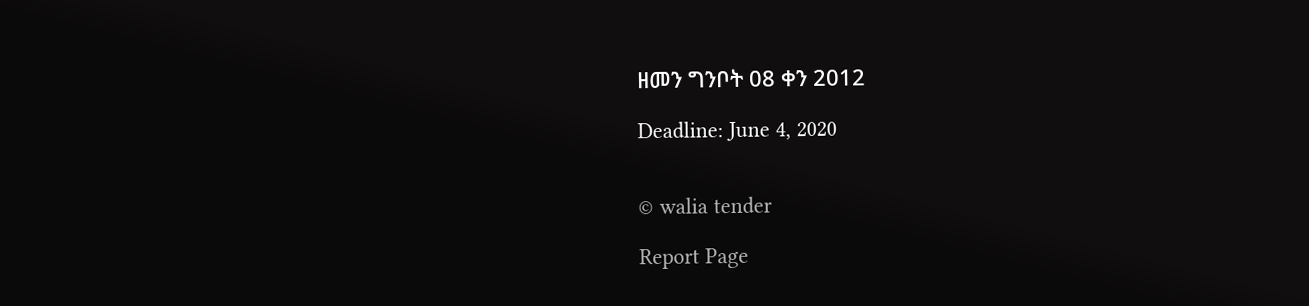ዘመን ግንቦት 08 ቀን 2012

Deadline: June 4, 2020


© walia tender

Report Page